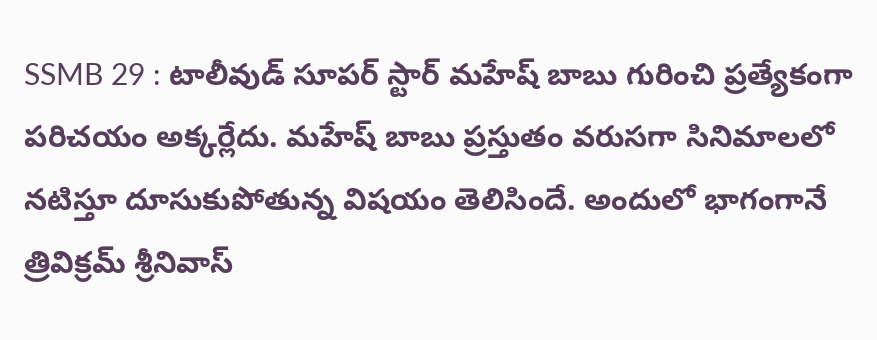SSMB 29 : టాలీవుడ్ సూపర్ స్టార్ మహేష్ బాబు గురించి ప్రత్యేకంగా పరిచయం అక్కర్లేదు. మహేష్ బాబు ప్రస్తుతం వరుసగా సినిమాలలో నటిస్తూ దూసుకుపోతున్న విషయం తెలిసిందే. అందులో భాగంగానే త్రివిక్రమ్ శ్రీనివాస్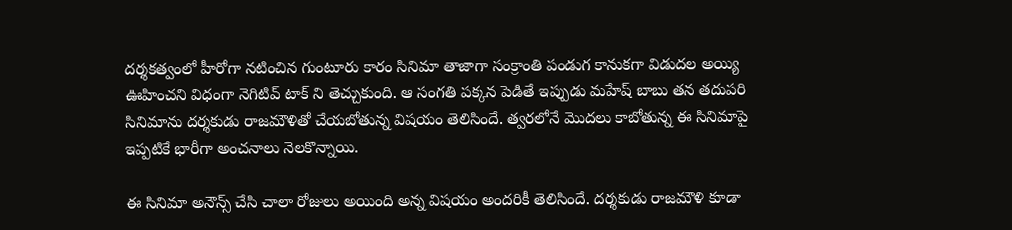దర్శకత్వంలో హీరోగా నటించిన గుంటూరు కారం సినిమా తాజాగా సంక్రాంతి పండుగ కానుకగా విడుదల అయ్యి ఊహించని విధంగా నెగిటివ్ టాక్ ని తెచ్చుకుంది. ఆ సంగతి పక్కన పెడితే ఇప్పుడు మహేష్ బాబు తన తదుపరి సినిమాను దర్శకుడు రాజమౌళితో చేయబోతున్న విషయం తెలిసిందే. త్వరలోనే మొదలు కాబోతున్న ఈ సినిమాపై ఇప్పటికే భారీగా అంచనాలు నెలకొన్నాయి.

ఈ సినిమా అనౌన్స్ చేసి చాలా రోజులు అయింది అన్న విషయం అందరికీ తెలిసిందే. దర్శకుడు రాజమౌళి కూడా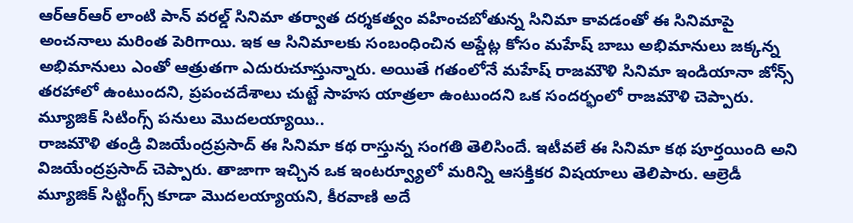ఆర్ఆర్ఆర్ లాంటి పాన్ వరల్డ్ సినిమా తర్వాత దర్శకత్వం వహించబోతున్న సినిమా కావడంతో ఈ సినిమాపై అంచనాలు మరింత పెరిగాయి. ఇక ఆ సినిమాలకు సంబంధించిన అప్డేట్ల కోసం మహేష్ బాబు అభిమానులు జక్కన్న అభిమానులు ఎంతో ఆత్రుతగా ఎదురుచూస్తున్నారు. అయితే గతంలోనే మహేష్ రాజమౌళి సినిమా ఇండియానా జోన్స్ తరహాలో ఉంటుందని, ప్రపంచదేశాలు చుట్టే సాహస యాత్రలా ఉంటుందని ఒక సందర్భంలో రాజమౌళి చెప్పారు.
మ్యూజిక్ సిటింగ్స్ పనులు మొదలయ్యాయి..
రాజమౌళి తండ్రి విజయేంద్రప్రసాద్ ఈ సినిమా కథ రాస్తున్న సంగతి తెలిసిందే. ఇటీవలే ఈ సినిమా కథ పూర్తయింది అని విజయేంద్రప్రసాద్ చెప్పారు. తాజాగా ఇచ్చిన ఒక ఇంటర్వ్యూలో మరిన్ని ఆసక్తికర విషయాలు తెలిపారు. ఆల్రెడీ మ్యూజిక్ సిట్టింగ్స్ కూడా మొదలయ్యాయని, కీరవాణి అదే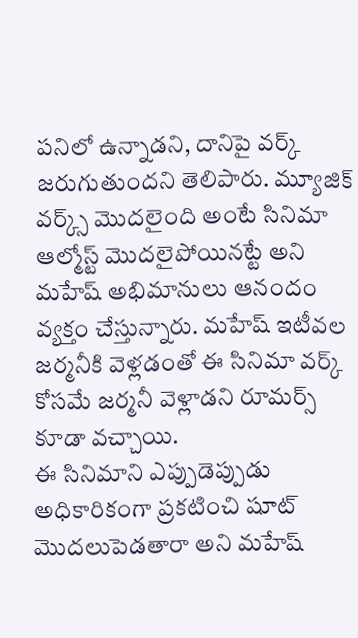పనిలో ఉన్నాడని, దానిపై వర్క్ జరుగుతుందని తెలిపారు. మ్యూజిక్ వర్క్స్ మొదలైంది అంటే సినిమా ఆల్మోస్ట్ మొదలైపోయినట్టే అని మహేష్ అభిమానులు ఆనందం వ్యక్తం చేస్తున్నారు. మహేష్ ఇటీవల జర్మనీకి వెళ్లడంతో ఈ సినిమా వర్క్ కోసమే జర్మనీ వెళ్లాడని రూమర్స్ కూడా వచ్చాయి.
ఈ సినిమాని ఎప్పుడెప్పుడు అధికారికంగా ప్రకటించి షూట్ మొదలుపెడతారా అని మహేష్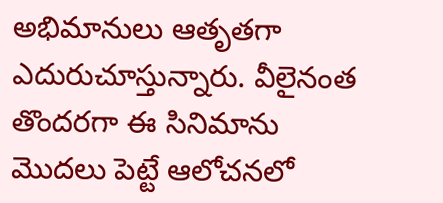అభిమానులు ఆతృతగా ఎదురుచూస్తున్నారు. వీలైనంత తొందరగా ఈ సినిమాను మొదలు పెట్టే ఆలోచనలో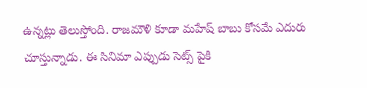ఉన్నట్లు తెలుస్తోంది. రాజమౌళి కూడా మహేష్ బాబు కోసమే ఎదురు చూస్తున్నాడు. ఈ సినిమా ఎప్పుడు సెట్స్ పైకి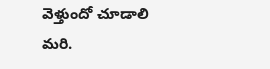వెళ్తుందో చూడాలి మరి.